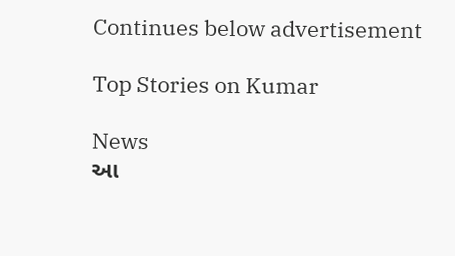Continues below advertisement

Top Stories on Kumar

News
આ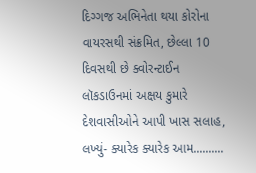દિગ્ગજ અભિનેતા થયા કોરોના વાયરસથી સંક્રમિત, છેલ્લા 10 દિવસથી છે ક્વોરન્ટાઈન
લૉકડાઉનમાં અક્ષય કુમારે દેશવાસીઓને આપી ખાસ સલાહ, લખ્યું- ક્યારેક ક્યારેક આમ..........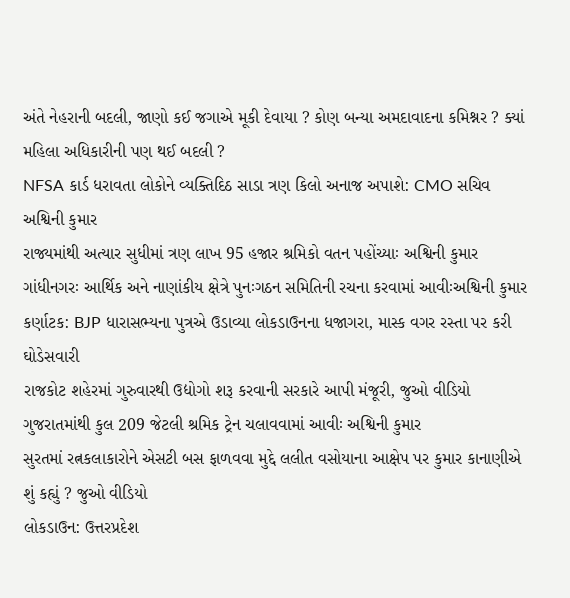અંતે નેહરાની બદલી, જાણો કઈ જગાએ મૂકી દેવાયા ? કોણ બન્યા અમદાવાદના કમિશ્નર ? ક્યાં મહિલા અધિકારીની પણ થઈ બદલી ?
NFSA કાર્ડ ધરાવતા લોકોને વ્યક્તિદિઠ સાડા ત્રણ કિલો અનાજ અપાશે: CMO સચિવ અશ્વિની કુમાર
રાજ્યમાંથી અત્યાર સુધીમાં ત્રણ લાખ 95 હજાર શ્રમિકો વતન પહોંચ્યાઃ અશ્વિની કુમાર
ગાંધીનગરઃ આર્થિક અને નાણાંકીય ક્ષેત્રે પુનઃગઠન સમિતિની રચના કરવામાં આવીઃઅશ્વિની કુમાર
કર્ણાટક: BJP ધારાસભ્યના પુત્રએ ઉડાવ્યા લોકડાઉનના ધજાગરા, માસ્ક વગર રસ્તા પર કરી ઘોડેસવારી
રાજકોટ શહેરમાં ગુરુવારથી ઉદ્યોગો શરૂ કરવાની સરકારે આપી મંજૂરી, જુઓ વીડિયો
ગુજરાતમાંથી કુલ 209 જેટલી શ્રમિક ટ્રેન ચલાવવામાં આવીઃ અશ્વિની કુમાર
સુરતમાં રત્નકલાકારોને એસટી બસ ફાળવવા મુદ્દે લલીત વસોયાના આક્ષેપ પર કુમાર કાનાણીએ શું કહ્યું ? જુઓ વીડિયો
લોકડાઉન: ઉત્તરપ્રદેશ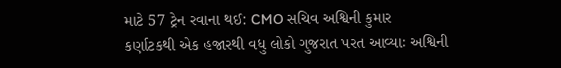માટે 57 ટ્રેન રવાના થઈ: CMO સચિવ અશ્વિની કુમાર
કર્ણાટકથી એક હજારથી વધુ લોકો ગુજરાત પરત આવ્યાઃ અશ્વિની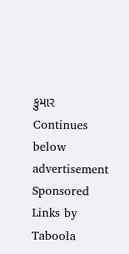કુમાર
Continues below advertisement
Sponsored Links by Taboola